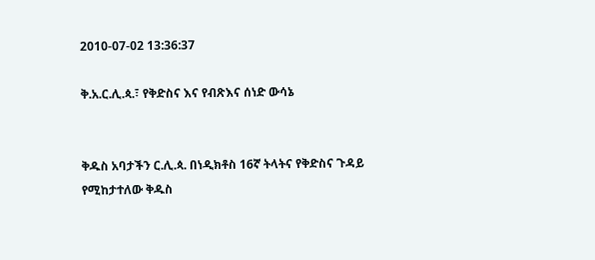2010-07-02 13:36:37

ቅ.አ.ር.ሊ.ጳ.፣ የቅድስና እና የብጽእና ሰነድ ውሳኔ


ቅዱስ አባታችን ር.ሊ.ጳ. በነዲክቶስ 16ኛ ትላትና የቅድስና ጉዳይ የሚከታተለው ቅዱስ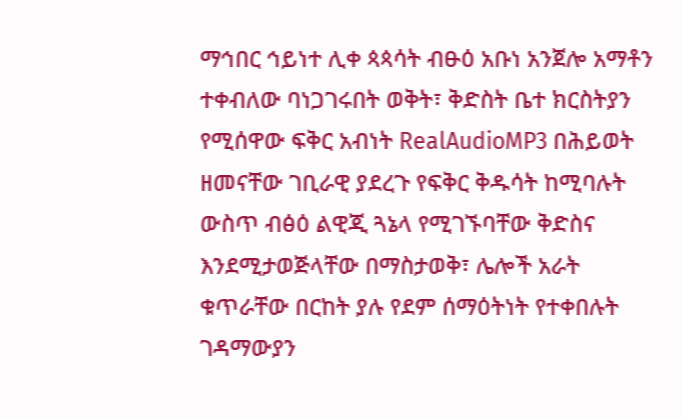ማኅበር ኅይነተ ሊቀ ጳጳሳት ብፁዕ አቡነ አንጀሎ አማቶን ተቀብለው ባነጋገሩበት ወቅት፣ ቅድስት ቤተ ክርስትያን የሚሰዋው ፍቅር አብነት RealAudioMP3 በሕይወት ዘመናቸው ገቢራዊ ያደረጉ የፍቅር ቅዱሳት ከሚባሉት ውስጥ ብፅዕ ልዊጂ ጓኔላ የሚገኙባቸው ቅድስና እንደሚታወጅላቸው በማስታወቅ፣ ሌሎች አራት ቁጥራቸው በርከት ያሉ የደም ሰማዕትነት የተቀበሉት ገዳማውያን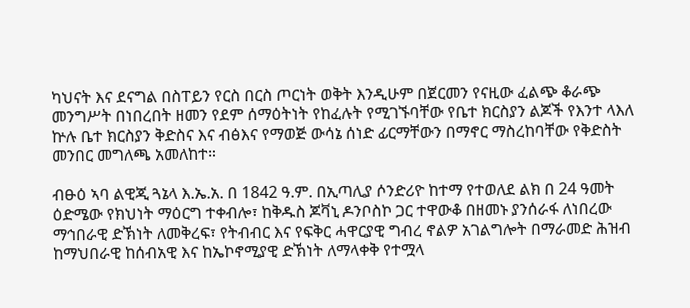ካህናት እና ደናግል በስፐይን የርስ በርስ ጦርነት ወቅት እንዲሁም በጀርመን የናዚው ፈልጭ ቆራጭ መንግሥት በነበረበት ዘመን የደም ሰማዕትነት የከፈሉት የሚገኙባቸው የቤተ ክርስያን ልጆች የእንተ ላእለ ኵሉ ቤተ ክርስያን ቅድስና እና ብፅእና የማወጅ ውሳኔ ሰነድ ፊርማቸውን በማኖር ማስረከባቸው የቅድስት መንበር መግለጫ አመለከተ።

ብፁዕ ኣባ ልዊጂ ጓኔላ እ.ኤ.አ. በ 1842 ዓ.ም. በኢጣሊያ ሶንድሪዮ ከተማ የተወለደ ልክ በ 24 ዓመት ዕድሜው የክህነት ማዕርግ ተቀብሎ፣ ከቅዱስ ጆቫኒ ዶንቦስኮ ጋር ተዋውቆ በዘመኑ ያንሰራፋ ለነበረው ማኅበራዊ ድኽነት ለመቅረፍ፣ የትብብር እና የፍቅር ሓዋርያዊ ግብረ ኖልዎ አገልግሎት በማራመድ ሕዝብ ከማህበራዊ ከሰብአዊ እና ከኤኮኖሚያዊ ድኽነት ለማላቀቅ የተሟላ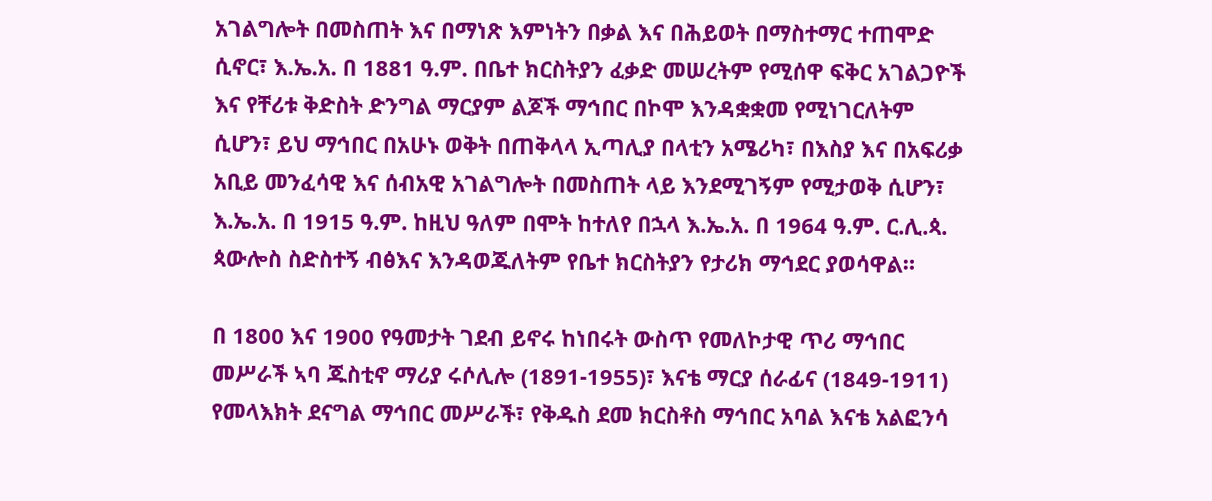አገልግሎት በመስጠት እና በማነጽ እምነትን በቃል እና በሕይወት በማስተማር ተጠሞድ ሲኖር፣ እ.ኤ.አ. በ 1881 ዓ.ም. በቤተ ክርስትያን ፈቃድ መሠረትም የሚሰዋ ፍቅር አገልጋዮች እና የቸሪቱ ቅድስት ድንግል ማርያም ልጆች ማኅበር በኮሞ እንዳቋቋመ የሚነገርለትም ሲሆን፣ ይህ ማኅበር በአሁኑ ወቅት በጠቅላላ ኢጣሊያ በላቲን አሜሪካ፣ በእስያ እና በአፍሪቃ አቢይ መንፈሳዊ እና ሰብአዊ አገልግሎት በመስጠት ላይ እንደሚገኝም የሚታወቅ ሲሆን፣ እ.ኤ.አ. በ 1915 ዓ.ም. ከዚህ ዓለም በሞት ከተለየ በኋላ እ.ኤ.አ. በ 1964 ዓ.ም. ር.ሊ.ጳ. ጳውሎስ ስድስተኝ ብፅእና እንዳወጁለትም የቤተ ክርስትያን የታሪክ ማኅደር ያወሳዋል።

በ 1800 እና 1900 የዓመታት ገደብ ይኖሩ ከነበሩት ውስጥ የመለኮታዊ ጥሪ ማኅበር መሥራች ኣባ ጁስቲኖ ማሪያ ሩሶሊሎ (1891-1955)፣ እናቴ ማርያ ሰራፊና (1849-1911) የመላእክት ደናግል ማኅበር መሥራች፣ የቅዱስ ደመ ክርስቶስ ማኅበር አባል እናቴ አልፎንሳ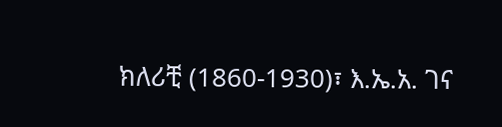ክለሪቺ (1860-1930)፣ እ.ኤ.አ. ገና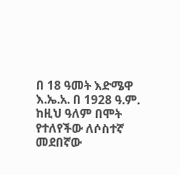በ 18 ዓመት እድሜዋ እ.ኤ.አ. በ 1928 ዓ.ም. ከዚህ ዓለም በሞት የተለየችው ለሶስተኛ መደበኛው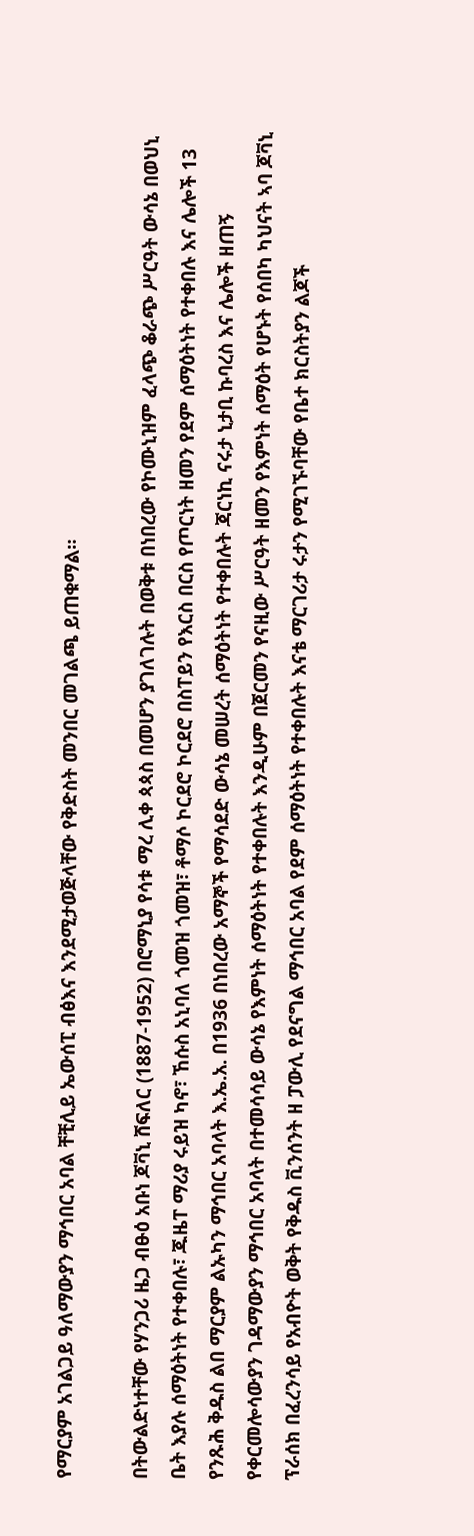የማርያም አገልጋይ ዓለማውያን ማኅበር አባል ቸቺሊይ ኤውሰፒ ብፅእና እንደሚታወጅላቸው የቅድስት መንበር መገልጫ ይጠቁማል።

በትውልድነተቸው የሃንጋሪ ዜጋ ብፁዕ አቡነ ጆቫኒ ሸፍለር (1887-1952) በሮማኒያ የሳቱ ማረ ሊቀ ጳጳስ በመሆን ያገለገሉት በወቅቱ በነበረው የኮሙኒዝም ፈላጭ ቆራጭ ሥርዓት ውሳኔ በወህኒ ቤት እያሉ ሰማዕትነት የተቀበሉ፣ ጁዜፐ ማሪያ ሩይዝ ካኖ፣ ኸሱስ አኒባለ ጎመዝ ጎመዝ፣ ቶማሶ ኮርደሮ ኮርደሮ በስፐይን የእርስ በርስ የጦርነት ዘመን የደም ሰማዕትነት የተቀበሉ እና ሌሎች 13 የንጹሕ ቅዱስ ልበ ማርያም ልኡካን ማኅበር አባላት እ.ኤ.አ. በ1936 በነበረው አማኞች የማሳደድ ውሳኔ መሠረት ሰማዕትነት የተቀበሉት ጃርነኪ ናሩታ ኒታቢ ኩባረስ እና ሌሎች ዘጠኝ የቀርመሎሳውያን ገዳማውያን ማኅበር አባላት በተመሳሳይ ውሳኔ የእምነት ሰማዕትነት የተቀበሉት እንዲሁም በጀርመን የናዚው ሥርዓት ዘመን የእምነት ሰማዕት የሆኑት የሰበካ ካህናት ኣባ ጆቫኒ ፕራሰክ በፈረንሳይ የአብዮት ወቅት የቅዱስ ቪንሰንት ዘ ፓውሊ የደናግል ማኅበር አባል የደም ሰማዕትነት የተቀበሉት እናቴ ማርገሪታ ሩታን የሚገኙባቸው የቤተ ክርስትያን ልጆች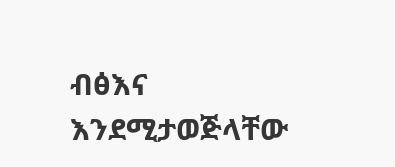ብፅእና እንደሚታወጅላቸው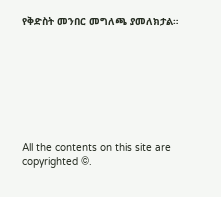የቅድስት መንበር መግለጫ ያመለክታል።








All the contents on this site are copyrighted ©.